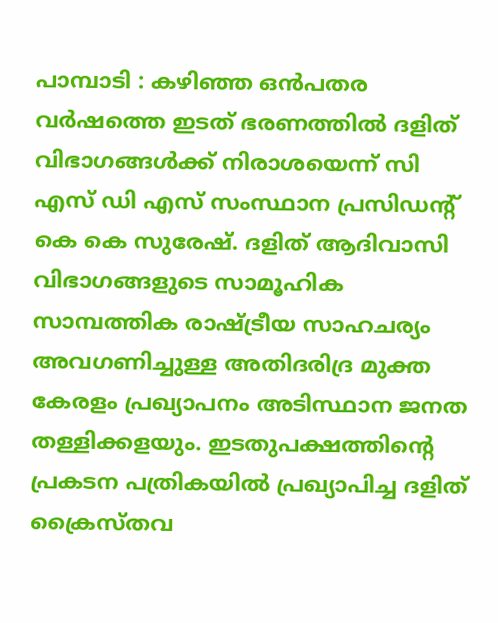പാമ്പാടി : കഴിഞ്ഞ ഒൻപതര വർഷത്തെ ഇടത് ഭരണത്തിൽ ദളിത് വിഭാഗങ്ങൾക്ക് നിരാശയെന്ന് സി എസ് ഡി എസ് സംസ്ഥാന പ്രസിഡന്റ് കെ കെ സുരേഷ്. ദളിത് ആദിവാസി വിഭാഗങ്ങളുടെ സാമൂഹിക സാമ്പത്തിക രാഷ്ട്രീയ സാഹചര്യം അവഗണിച്ചുള്ള അതിദരിദ്ര മുക്ത കേരളം പ്രഖ്യാപനം അടിസ്ഥാന ജനത തള്ളിക്കളയും. ഇടതുപക്ഷത്തിന്റെ പ്രകടന പത്രികയിൽ പ്രഖ്യാപിച്ച ദളിത് ക്രൈസ്തവ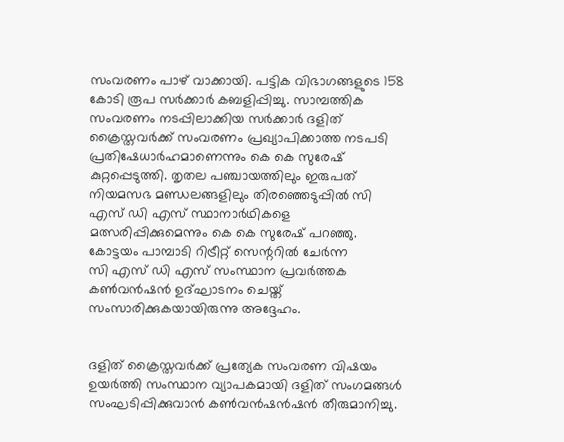സംവരണം പാഴ് വാക്കായി. പട്ടിക വിഭാഗങ്ങളുടെ 158 കോടി രൂപ സർക്കാർ കബളിപ്പിച്ചു. സാമ്പത്തിക സംവരണം നടപ്പിലാക്കിയ സർക്കാർ ദളിത് ക്രൈസ്തവർക്ക് സംവരണം പ്രഖ്യാപിക്കാത്ത നടപടി പ്രതിഷേധാർഹമാണെന്നും കെ കെ സുരേഷ് കുറ്റപ്പെടുത്തി. തൃതല പഞ്ചായത്തിലും ഇരുപത് നിയമസഭ മണ്ഡലങ്ങളിലും തിരഞ്ഞെടുപ്പിൽ സി എസ് ഡി എസ് സ്ഥാനാർഥികളെ മത്സരിപ്പിക്കുമെന്നും കെ കെ സുരേഷ് പറഞ്ഞു. കോട്ടയം പാമ്പാടി റിട്രീറ്റ് സെന്ററിൽ ചേർന്ന
സി എസ് ഡി എസ് സംസ്ഥാന പ്രവർത്തക കൺവൻഷൻ ഉദ്ഘാടനം ചെയ്ത് സംസാരിക്കുകയായിരുന്നു അദ്ദേഹം.


ദളിത് ക്രൈസ്തവർക്ക് പ്രത്യേക സംവരണ വിഷയം ഉയർത്തി സംസ്ഥാന വ്യാപകമായി ദളിത് സംഗമങ്ങൾ സംഘടിപ്പിക്കുവാൻ കൺവൻഷൻഷൻ തീരുമാനിച്ചു.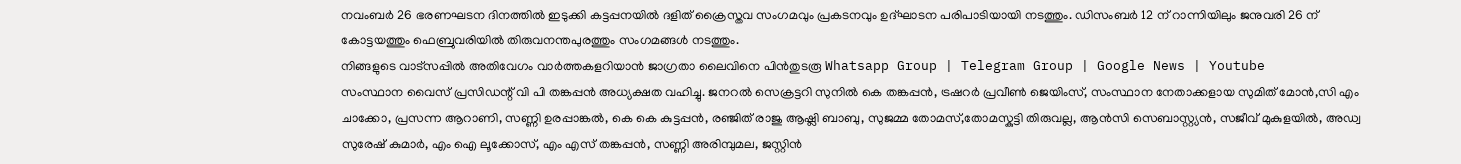നവംബർ 26 ഭരണഘടന ദിനത്തിൽ ഇടുക്കി കട്ടപ്പനയിൽ ദളിത് ക്രൈസ്തവ സംഗമവും പ്രകടനവും ഉദ്ഘാടന പരിപാടിയായി നടത്തും. ഡിസംബർ 12 ന് റാന്നിയിലും ജനുവരി 26 ന് കോട്ടയത്തും ഫെബ്രുവരിയിൽ തിരുവനന്തപുരത്തും സംഗമങ്ങൾ നടത്തും.
നിങ്ങളുടെ വാട്സപ്പിൽ അതിവേഗം വാർത്തകളറിയാൻ ജാഗ്രതാ ലൈവിനെ പിൻതുടരൂ Whatsapp Group | Telegram Group | Google News | Youtube
സംസ്ഥാന വൈസ് പ്രസിഡന്റ് വി പി തങ്കപ്പൻ അധ്യക്ഷത വഹിച്ചു. ജനറൽ സെക്രട്ടറി സുനിൽ കെ തങ്കപ്പൻ, ട്രഷറർ പ്രവീൺ ജെയിംസ്, സംസ്ഥാന നേതാക്കളായ സുമിത് മോൻ,സി എം ചാക്കോ, പ്രസന്ന ആറാണി, സണ്ണി ഉരപ്പാങ്കൽ, കെ കെ കുട്ടപ്പൻ, രഞ്ജിത് രാജു ആഷ്ലി ബാബു, സുജമ്മ തോമസ്,തോമസ്കുട്ടി തിരുവല്ല, ആൻസി സെബാസ്റ്റ്യൻ, സജീവ് മുകുളയിൽ, അഡ്വ സുരേഷ് കുമാർ, എം ഐ ലൂക്കോസ്, എം എസ് തങ്കപ്പൻ, സണ്ണി അരിമ്പുമല, ജസ്റ്റിൻ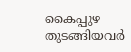കൈപ്പുഴ തുടങ്ങിയവർ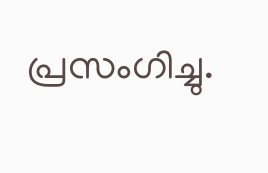പ്രസംഗിച്ചു.